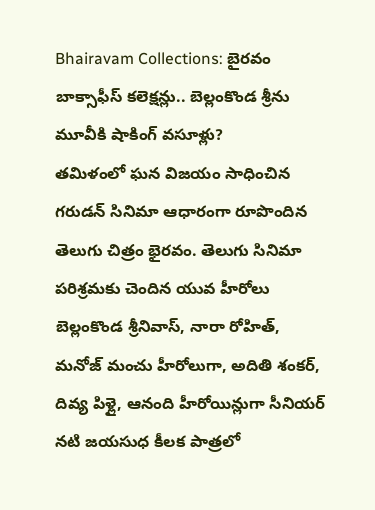Bhairavam Collections: బైరవం బాక్సాఫీస్ కలెక్షన్లు.. బెల్లంకొండ శ్రీను మూవీకి షాకింగ్ వసూళ్లు?
తమిళంలో ఘన విజయం సాధించిన గరుడన్ సినిమా ఆధారంగా రూపొందిన తెలుగు చిత్రం భైరవం. తెలుగు సినిమా పరిశ్రమకు చెందిన యువ హీరోలు బెల్లంకొండ శ్రీనివాస్, నారా రోహిత్, మనోజ్ మంచు హీరోలుగా, అదితి శంకర్, దివ్య పిళ్లై, ఆనంది హీరోయిన్లుగా సీనియర్ నటి జయసుధ కీలక పాత్రలో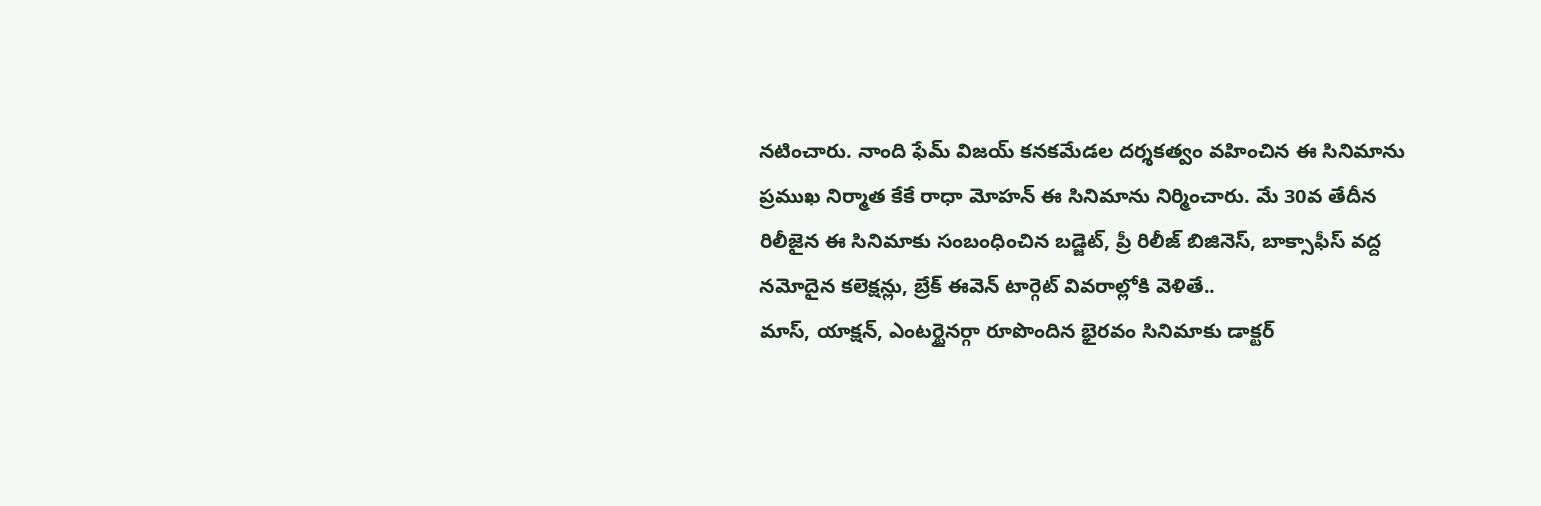నటించారు. నాంది ఫేమ్ విజయ్ కనకమేడల దర్శకత్వం వహించిన ఈ సినిమాను ప్రముఖ నిర్మాత కేకే రాధా మోహన్ ఈ సినిమాను నిర్మించారు. మే 30వ తేదీన రిలీజైన ఈ సినిమాకు సంబంధించిన బడ్జెట్, ప్రీ రిలీజ్ బిజినెస్, బాక్సాఫీస్ వద్ద నమోదైన కలెక్షన్లు, బ్రేక్ ఈవెన్ టార్గెట్ వివరాల్లోకి వెళితే..
మాస్, యాక్షన్, ఎంటర్టైనర్గా రూపొందిన భైరవం సినిమాకు డాక్టర్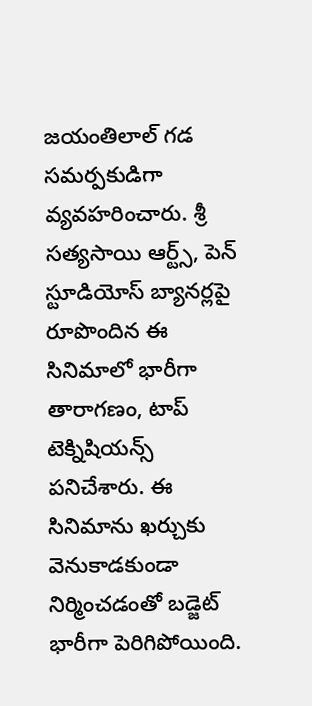జయంతిలాల్ గడ సమర్పకుడిగా వ్యవహరించారు. శ్రీ సత్యసాయి ఆర్ట్స్, పెన్ స్టూడియోస్ బ్యానర్లపై రూపొందిన ఈ సినిమాలో భారీగా తారాగణం, టాప్ టెక్నిషియన్స్ పనిచేశారు. ఈ సినిమాను ఖర్చుకు వెనుకాడకుండా నిర్మించడంతో బడ్జెట్ భారీగా పెరిగిపోయింది.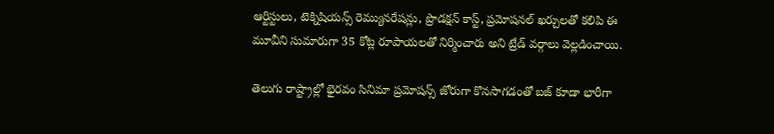ఆర్టిస్టులు, టెక్నిషియన్స్ రెమ్యునరేషన్లు, ప్రొడక్షన్ కాస్ట్, ప్రమోషనల్ ఖర్చులతో కలిపి ఈ మూవీని సుమారుగా 35 కోట్ల రూపాయలతో నిర్మించారు అని ట్రేడ్ వర్గాలు వెల్లడించాయి.

తెలుగు రాష్ట్రాల్లో భైరవం సినిమా ప్రమోషన్స్ జోరుగా కొనసాగడంతో బజ్ కూడా భారీగా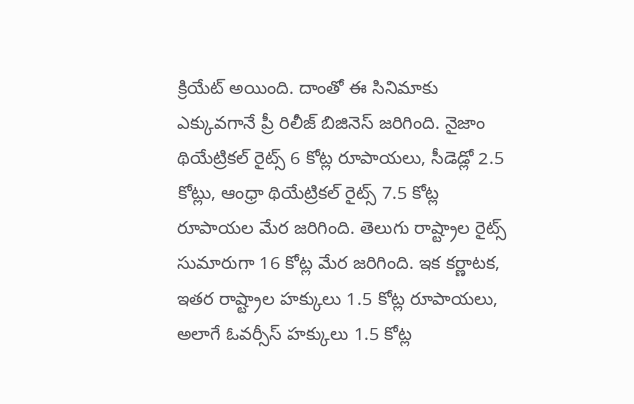క్రియేట్ అయింది. దాంతో ఈ సినిమాకు ఎక్కువగానే ప్రీ రిలీజ్ బిజినెస్ జరిగింది. నైజాం థియేట్రికల్ రైట్స్ 6 కోట్ల రూపాయలు, సీడెడ్లో 2.5 కోట్లు, ఆంధ్రా థియేట్రికల్ రైట్స్ 7.5 కోట్ల రూపాయల మేర జరిగింది. తెలుగు రాష్ట్రాల రైట్స్ సుమారుగా 16 కోట్ల మేర జరిగింది. ఇక కర్ణాటక, ఇతర రాష్ట్రాల హక్కులు 1.5 కోట్ల రూపాయలు, అలాగే ఓవర్సీస్ హక్కులు 1.5 కోట్ల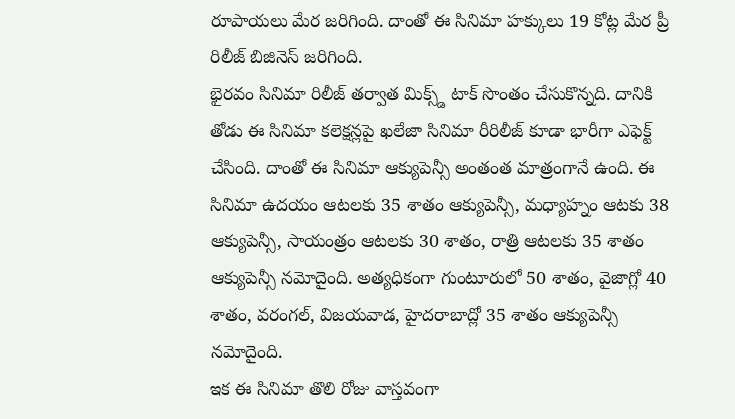రూపాయలు మేర జరిగింది. దాంతో ఈ సినిమా హక్కులు 19 కోట్ల మేర ప్రీ రిలీజ్ బిజినెస్ జరిగింది.
భైరవం సినిమా రిలీజ్ తర్వాత మిక్స్డ్ టాక్ సొంతం చేసుకొన్నది. దానికి తోడు ఈ సినిమా కలెక్షన్లపై ఖలేజా సినిమా రీరిలీజ్ కూడా భారీగా ఎఫెక్ట్ చేసింది. దాంతో ఈ సినిమా ఆక్యుపెన్సీ అంతంత మాత్రంగానే ఉంది. ఈ సినిమా ఉదయం ఆటలకు 35 శాతం ఆక్యుపెన్సీ, మధ్యాహ్నం ఆటకు 38 ఆక్యుపెన్సీ, సాయంత్రం ఆటలకు 30 శాతం, రాత్రి ఆటలకు 35 శాతం ఆక్యుపెన్సీ నమోదైంది. అత్యధికంగా గుంటూరులో 50 శాతం, వైజాగ్లో 40 శాతం, వరంగల్, విజయవాడ, హైదరాబాద్లో 35 శాతం ఆక్యుపెన్సీ నమోదైంది.
ఇక ఈ సినిమా తొలి రోజు వాస్తవంగా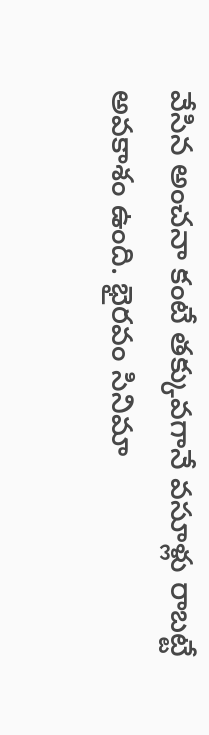వేసిన అంచనా కంటే తక్కువగానే వసూళ్లు రాబట్టే అవకాశం ఉంది. భైరవం సినిమా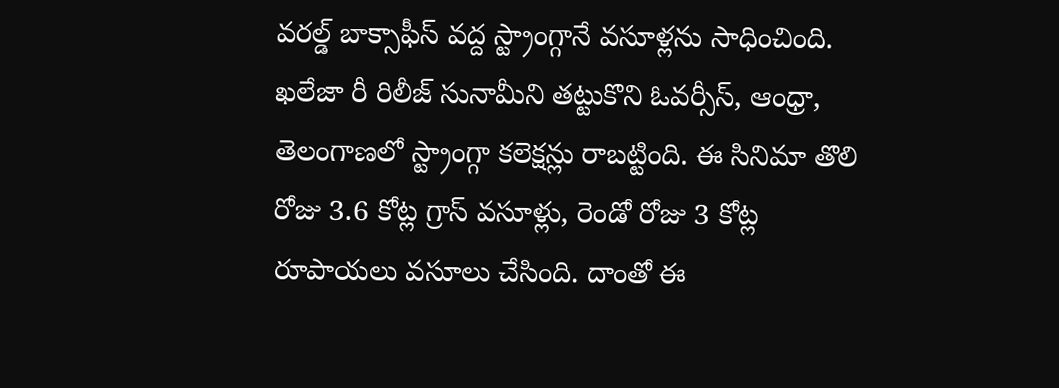వరల్డ్ బాక్సాఫీస్ వద్ద స్ట్రాంగ్గానే వసూళ్లను సాధించింది. ఖలేజా రీ రిలీజ్ సునామీని తట్టుకొని ఓవర్సీస్, ఆంధ్రా, తెలంగాణలో స్ట్రాంగ్గా కలెక్షన్లు రాబట్టింది. ఈ సినిమా తొలి రోజు 3.6 కోట్ల గ్రాస్ వసూళ్లు, రెండో రోజు 3 కోట్ల రూపాయలు వసూలు చేసింది. దాంతో ఈ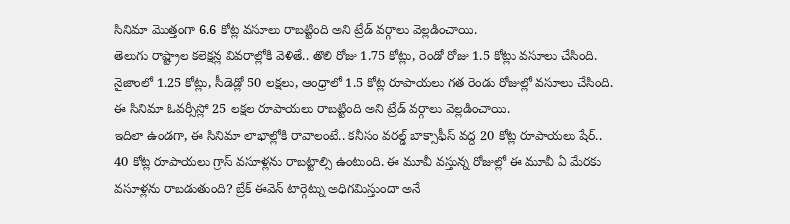సినిమా మొత్తంగా 6.6 కోట్ల వసూలు రాబట్టింది అని ట్రేడ్ వర్గాలు వెల్లడించాయి.
తెలుగు రాష్ట్రాల కలెక్షన్ల వివరాల్లోకి వెళితే.. తొలి రోజు 1.75 కోట్లు, రెండో రోజు 1.5 కోట్లు వసూలు చేసింది. నైజాంలో 1.25 కోట్లు, సీడెడ్లో 50 లక్షలు, ఆంధ్రాలో 1.5 కోట్ల రూపాయలు గత రెండు రోజుల్లో వసూలు చేసింది. ఈ సినిమా ఓవర్సీస్లో 25 లక్షల రూపాయలు రాబట్టింది అని ట్రేడ్ వర్గాలు వెల్లడించాయి.
ఇదిలా ఉండగా, ఈ సినిమా లాభాల్లోకి రావాలంటే.. కనీసం వరల్డ్ బాక్సాఫీస్ వద్ద 20 కోట్ల రూపాయలు షేర్.. 40 కోట్ల రూపాయలు గ్రాస్ వసూళ్లను రాబట్టాల్సి ఉంటుంది. ఈ మూవీ వస్తున్న రోజుల్లో ఈ మూవీ ఏ మేరకు వసూళ్లను రాబడుతుంది? బ్రేక్ ఈవెన్ టార్గెట్ను అధిగమిస్తుందా అనే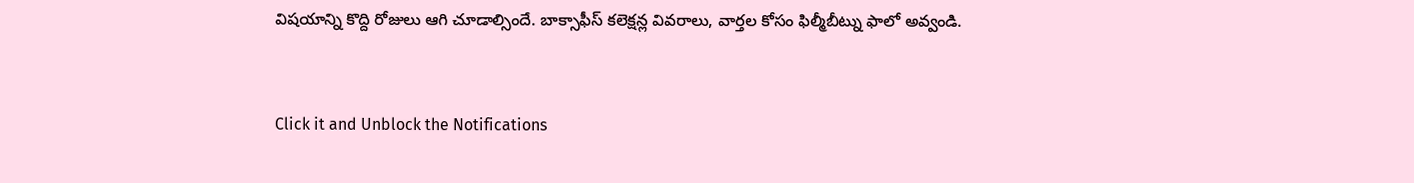విషయాన్ని కొద్ది రోజులు ఆగి చూడాల్సిందే. బాక్సాఫీస్ కలెక్షన్ల వివరాలు, వార్తల కోసం ఫిల్మీబీట్ను ఫాలో అవ్వండి.


Click it and Unblock the Notifications